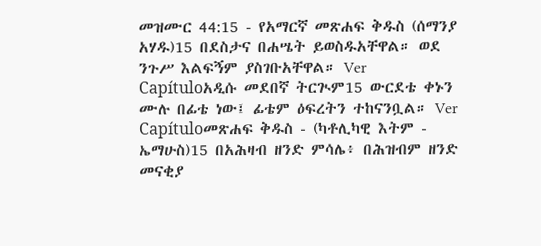መዝሙር 44:15 - የአማርኛ መጽሐፍ ቅዱስ (ሰማንያ አሃዱ)15 በደስታና በሐሤት ይወስዱአቸዋል። ወደ ንጉሥ እልፍኝም ያስገቡአቸዋል። Ver Capítuloአዲሱ መደበኛ ትርጒም15 ውርደቴ ቀኑን ሙሉ በፊቴ ነው፤ ፊቴም ዕፍረትን ተከናንቧል። Ver Capítuloመጽሐፍ ቅዱስ - (ካቶሊካዊ እትም - ኤማሁስ)15 በአሕዛብ ዘንድ ምሳሌ፥ በሕዝብም ዘንድ መናቂያ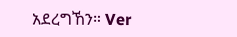አደረግኸን። Ver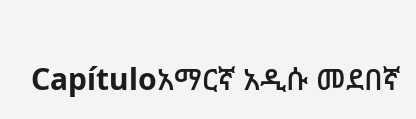Capítuloአማርኛ አዲሱ መደበኛ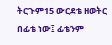ትርጉም15 ውርደቴ ዘወትር በፊቴ ነው፤ ፊቴንም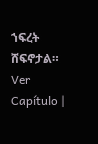ኀፍረት ሸፍኖታል። Ver Capítulo |